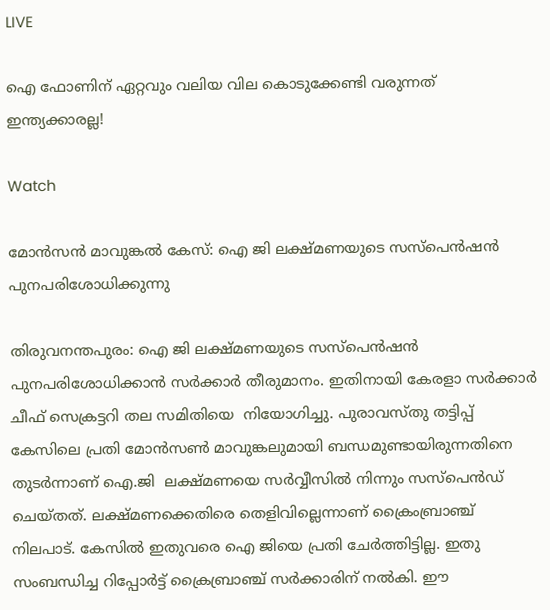LIVE

ഐ ഫോണിന് ഏറ്റവും വലിയ വില കൊടുക്കേണ്ടി വരുന്നത് ഇന്ത്യക്കാരല്ല!

Watch

മോന്‍സന്‍ മാവുങ്കല്‍ കേസ്: ഐ ജി ലക്ഷ്മണയുടെ സസ്പെന്‍ഷന്‍ പുനപരിശോധിക്കുന്നു

തിരുവനന്തപുരം: ഐ ജി ലക്ഷ്മണയുടെ സസ്പെന്‍ഷന്‍ പുനപരിശോധിക്കാന്‍ സര്‍ക്കാര്‍ തീരുമാനം. ഇതിനായി കേരളാ സര്‍ക്കാര്‍ ചീഫ് സെക്രട്ടറി തല സമിതിയെ  നിയോഗിച്ചു. പുരാവസ്തു തട്ടിപ്പ് കേസിലെ പ്രതി മോന്‍സണ്‍ മാവുങ്കലുമായി ബന്ധമുണ്ടായിരുന്നതിനെ തുടര്‍ന്നാണ് ഐ.ജി  ലക്ഷ്മണയെ സര്‍വ്വീസില്‍ നിന്നും സസ്പെന്‍ഡ് ചെയ്തത്. ലക്ഷ്മണക്കെതിരെ തെളിവില്ലെന്നാണ് ക്രൈംബ്രാഞ്ച് നിലപാട്. കേസില്‍ ഇതുവരെ ഐ ജിയെ പ്രതി ചേര്‍ത്തിട്ടില്ല. ഇതു സംബന്ധിച്ച റിപ്പോർട്ട് ക്രൈബ്രാഞ്ച് സർക്കാരിന് നൽകി. ഈ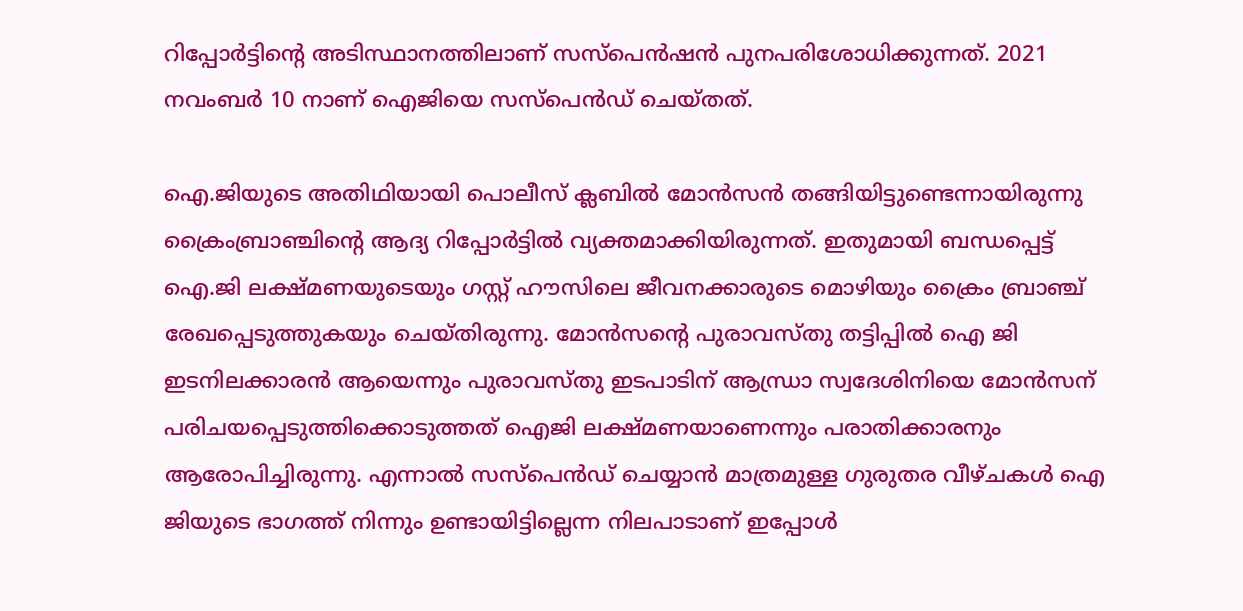റിപ്പോർട്ടിന്‍റെ അടിസ്ഥാനത്തിലാണ് സസ്പെൻഷൻ പുനപരിശോധിക്കുന്നത്. 2021 നവംബർ 10 നാണ് ഐജിയെ സസ്പെൻഡ് ചെയ്തത്.

ഐ.ജിയുടെ അതിഥിയായി പൊലീസ് ക്ലബില്‍ മോൻസൻ തങ്ങിയിട്ടുണ്ടെന്നായിരുന്നു ക്രൈംബ്രാഞ്ചിന്‍റെ ആദ്യ റിപ്പോര്‍ട്ടില്‍ വ്യക്തമാക്കിയിരുന്നത്. ഇതുമായി ബന്ധപ്പെട്ട്  ഐ.ജി ലക്ഷ്മണയുടെയും ഗസ്റ്റ് ഹൗസിലെ ജീവനക്കാരുടെ മൊഴിയും ക്രൈം ബ്രാഞ്ച് രേഖപ്പെടുത്തുകയും ചെയ്തിരുന്നു. മോൻസന്‍റെ പുരാവസ്തു തട്ടിപ്പിൽ ഐ ജി ഇടനിലക്കാരൻ ആയെന്നും പുരാവസ്തു ഇടപാടിന് ആന്ധ്രാ സ്വദേശിനിയെ മോൻസന് പരിചയപ്പെടുത്തിക്കൊടുത്തത് ഐജി ലക്ഷ്മണയാണെന്നും പരാതിക്കാരനും ആരോപിച്ചിരുന്നു. എന്നാല്‍ സസ്പെന്‍ഡ് ചെയ്യാന്‍ മാത്രമുള്ള ഗുരുതര വീഴ്ചകള്‍ ഐ ജിയുടെ ഭാഗത്ത് നിന്നും ഉണ്ടായിട്ടില്ലെന്ന നിലപാടാണ് ഇപ്പോള്‍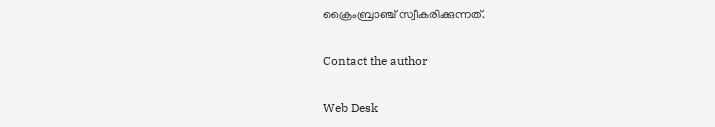ക്രൈംബ്രാഞ്ച് സ്വീകരിക്കുന്നത്.

Contact the author

Web Desk